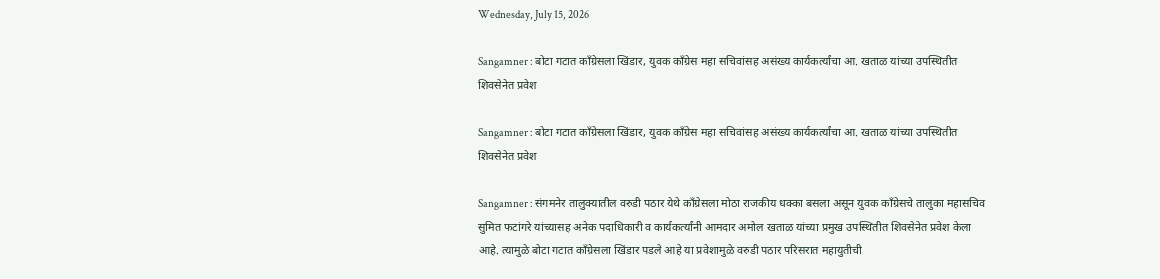Wednesday, July 15, 2026

Sangamner : बोटा गटात काँग्रेसला खिंडार, युवक काँग्रेस महा सचिवांसह असंख्य कार्यकर्त्यांचा आ. खताळ यांच्या उपस्थितीत शिवसेनेत प्रवेश

Sangamner : बोटा गटात काँग्रेसला खिंडार, युवक काँग्रेस महा सचिवांसह असंख्य कार्यकर्त्यांचा आ. खताळ यांच्या उपस्थितीत शिवसेनेत प्रवेश

Sangamner : संगमनेर तालुक्यातील वरुडी पठार येथे काँग्रेसला मोठा राजकीय धक्का बसला असून युवक काँग्रेसचे तालुका महासचिव सुमित फटांगरे यांच्यासह अनेक पदाधिकारी व कार्यकर्त्यांनी आमदार अमोल खताळ यांच्या प्रमुख उपस्थितीत शिवसेनेत प्रवेश केला आहे. त्यामुळे बोटा गटात काँग्रेसला खिंडार पडले आहे या प्रवेशामुळे वरुडी पठार परिसरात महायुतीची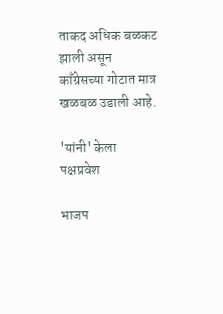ताकद अधिक बळकट झाली असून काँग्रेसच्या गोटात मात्र खळबळ उडाली आहे.

'यांनी' केला पक्षप्रवेश

भाजप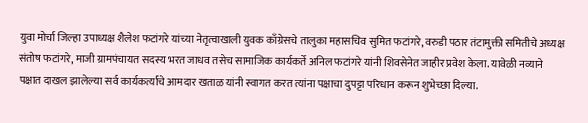युवा मोर्चा जिल्हा उपाध्यक्ष शैलेश फटांगरे यांच्या नेतृत्वाखाली युवक काँग्रेसचे तालुका महासचिव सुमित फटांगरे, वरुडी पठार तंटामुक्ती समितीचे अध्यक्ष संतोष फटांगरे, माजी ग्रामपंचायत सदस्य भरत जाधव तसेच सामाजिक कार्यकर्ते अनिल फटांगरे यांनी शिवसेनेत जाहीर प्रवेश केला. यावेळी नव्याने पक्षात दाखल झालेल्या सर्व कार्यकर्त्यांचे आमदार खताळ यांनी स्वागत करत त्यांना पक्षाचा दुपट्टा परिधान करून शुभेच्छा दिल्या.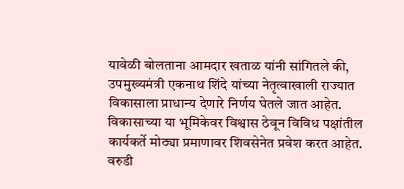यावेळी बोलताना आमदार खताळ यांनी सांगितले की, उपमुख्यमंत्री एकनाथ शिंदे यांच्या नेतृत्वाखाली राज्यात विकासाला प्राधान्य देणारे निर्णय घेतले जात आहेत. विकासाच्या या भूमिकेवर विश्वास ठेवून विविध पक्षांतील कार्यकर्ते मोठ्या प्रमाणावर शिवसेनेत प्रवेश करत आहेत. वरुडी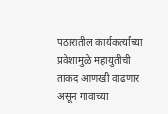पठारातील कार्यकर्त्यांच्या प्रवेशामुळे महायुतीची ताकद आणखी वाढणार असून गावाच्या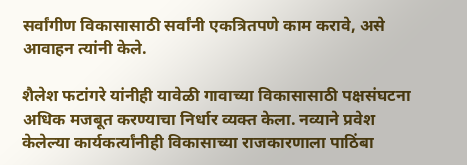सर्वांगीण विकासासाठी सर्वांनी एकत्रितपणे काम करावे, असे आवाहन त्यांनी केले.

शैलेश फटांगरे यांनीही यावेळी गावाच्या विकासासाठी पक्षसंघटना अधिक मजबूत करण्याचा निर्धार व्यक्त केला. नव्याने प्रवेश केलेल्या कार्यकर्त्यांनीही विकासाच्या राजकारणाला पाठिंबा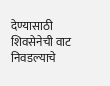देण्यासाठी शिवसेनेची वाट निवडल्याचे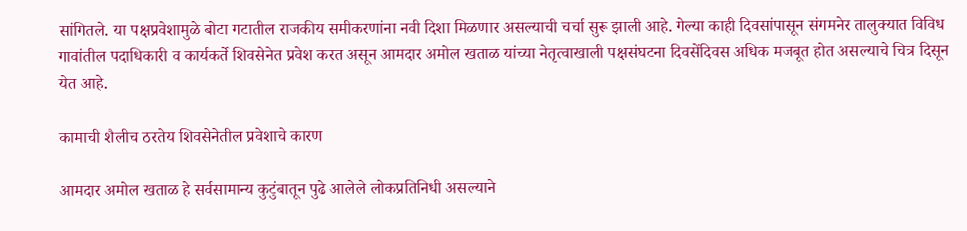सांगितले. या पक्षप्रवेशामुळे बोटा गटातील राजकीय समीकरणांना नवी दिशा मिळणार असल्याची चर्चा सुरू झाली आहे. गेल्या काही दिवसांपासून संगमनेर तालुक्यात विविध गावांतील पदाधिकारी व कार्यकर्ते शिवसेनेत प्रवेश करत असून आमदार अमोल खताळ यांच्या नेतृत्वाखाली पक्षसंघटना दिवसेंदिवस अधिक मजबूत होत असल्याचे चित्र दिसून येत आहे.

कामाची शैलीच ठरतेय शिवसेनेतील प्रवेशाचे कारण

आमदार अमोल खताळ हे सर्वसामान्य कुटुंबातून पुढे आलेले लोकप्रतिनिधी असल्याने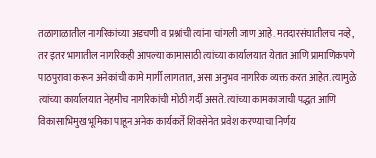तळागाळातील नागरिकांच्या अडचणी व प्रश्नांची त्यांना चांगली जाण आहे. मतदारसंघातीलच नव्हे, तर इतर भागातील नागरिकही आपल्या कामासाठी त्यांच्या कार्यालयात येतात आणि प्रामाणिकपणे पाठपुरावा करून अनेकांची कामे मार्गी लागतात, असा अनुभव नागरिक व्यक्त करत आहेत. त्यामुळे त्यांच्या कार्यालयात नेहमीच नागरिकांची मोठी गर्दी असते. त्यांच्या कामकाजाची पद्धत आणि विकासाभिमुख भूमिका पाहून अनेक कार्यकर्ते शिवसेनेत प्रवेश करण्याचा निर्णय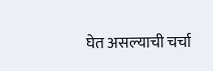घेत असल्याची चर्चा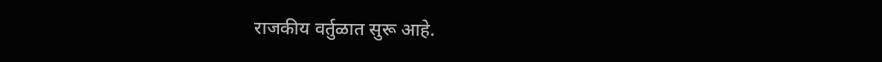राजकीय वर्तुळात सुरू आहे.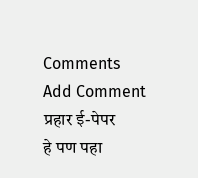Comments
Add Comment
प्रहार ई-पेपर
हे पण पहा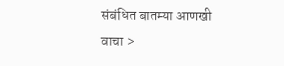संबंधित बातम्या आणखी वाचा >